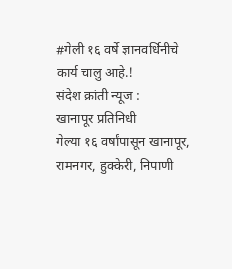#गेली १६ वर्षे ज्ञानवर्धिनीचे कार्य चालु आहे.!
संदेश क्रांती न्यूज :
खानापूर प्रतिनिधी
गेल्या १६ वर्षांपासून खानापूर, रामनगर, हुक्केरी, निपाणी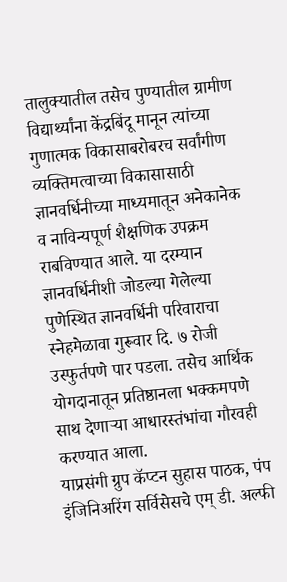तालुक्यातील तसेच पुण्यातील ग्रामीण विद्यार्थ्यांना केंद्रबिंदू मानून त्यांच्या गुणात्मक विकासाबरोबरच सर्वांगीण व्यक्तिमत्वाच्या विकासासाठी ज्ञानवर्धिनीच्या माध्यमातून अनेकानेक व नाविन्यपूर्ण शैक्षणिक उपक्रम राबविण्यात आले. या दरम्यान ज्ञानवर्धिनीशी जोडल्या गेलेल्या पुणेस्थित ज्ञानवर्धिनी परिवाराचा स्नेहमेळावा गुरूवार दि. ७ रोजी उस्फुर्तपणे पार पडला. तसेच आर्थिक योगदानातून प्रतिष्ठानला भक्कमपणे साथ देणाऱ्या आधारस्तंभांचा गौरवही करण्यात आला.
याप्रसंगी ग्रुप कॅप्टन सुहास पाठक, पंप इंजिनिअरिंग सर्विसेसचे एम् डी. अल्फी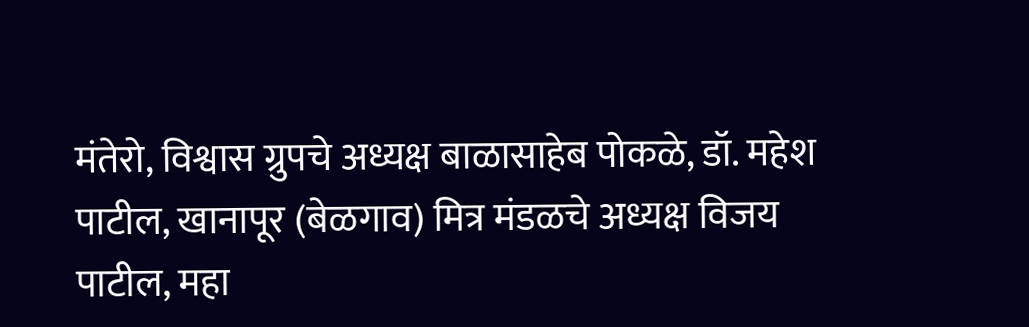मंतेरो, विश्वास ग्रुपचे अध्यक्ष बाळासाहेब पोकळे, डॉ. महेश पाटील, खानापूर (बेळगाव) मित्र मंडळचे अध्यक्ष विजय पाटील, महा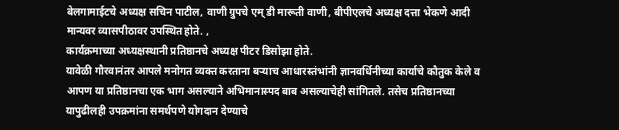बेलगामाईटचे अध्यक्ष सचिन पाटील, वाणी ग्रुपचे एम् डी मारूती वाणी, बीपीएलचे अध्यक्ष दत्ता भेकणे आदी मान्यवर व्यासपीठावर उपस्थित होते. ,
कार्यक्रमाच्या अध्यक्षस्थानी प्रतिष्ठानचे अध्यक्ष पीटर डिसोझा होते.
यावेळी गौरवानंतर आपले मनोगत व्यक्त करताना बऱ्याच आधारस्तंभांनी ज्ञानवर्धिनीच्या कार्याचे कौतुक केले व आपण या प्रतिष्ठानचा एक भाग असल्याने अभिमानास्पद बाब असल्याचेही सांगितले. तसेच प्रतिष्ठानच्या यापुढीलही उपक्रमांना समर्थपणे योगदान देण्याचे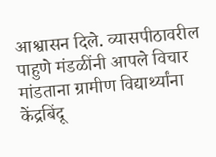आश्वासन दिले. व्यासपीठावरील पाहुणे मंडळींनी आपले विचार मांडताना ग्रामीण विद्यार्थ्यांना केंद्रबिंदू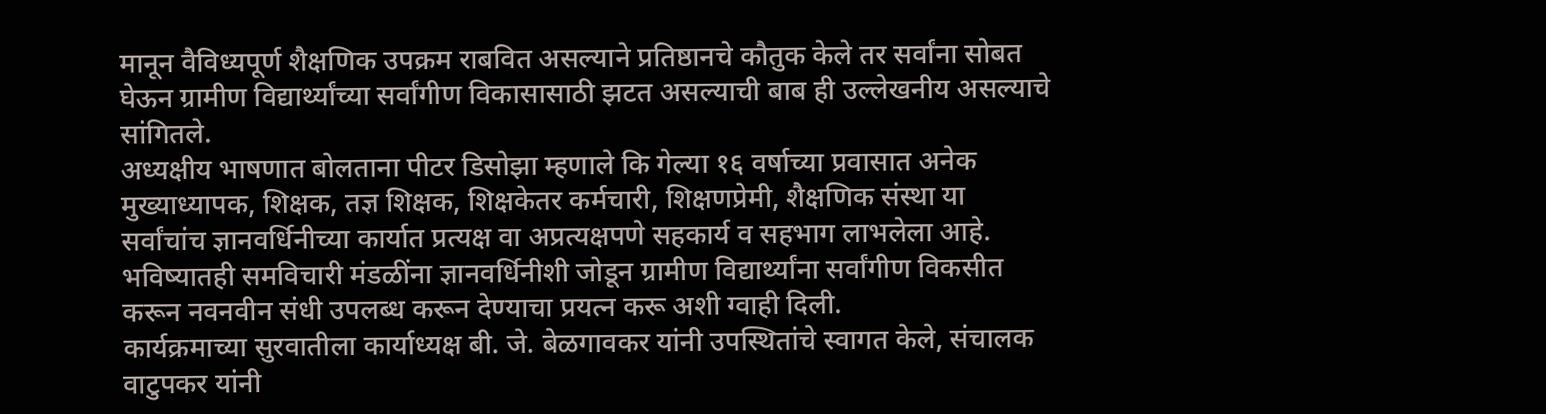मानून वैविध्यपूर्ण शैक्षणिक उपक्रम राबवित असल्याने प्रतिष्ठानचे कौतुक केले तर सर्वांना सोबत घेऊन ग्रामीण विद्यार्थ्यांच्या सर्वांगीण विकासासाठी झटत असल्याची बाब ही उल्लेखनीय असल्याचे सांगितले.
अध्यक्षीय भाषणात बोलताना पीटर डिसोझा म्हणाले कि गेल्या १६ वर्षाच्या प्रवासात अनेक मुख्याध्यापक, शिक्षक, तज्ञ शिक्षक, शिक्षकेतर कर्मचारी, शिक्षणप्रेमी, शैक्षणिक संस्था या सर्वांचांच ज्ञानवर्धिनीच्या कार्यात प्रत्यक्ष वा अप्रत्यक्षपणे सहकार्य व सहभाग लाभलेला आहे. भविष्यातही समविचारी मंडळींना ज्ञानवर्धिनीशी जोडून ग्रामीण विद्यार्थ्यांना सर्वांगीण विकसीत करून नवनवीन संधी उपलब्ध करून देण्याचा प्रयत्न करू अशी ग्वाही दिली.
कार्यक्रमाच्या सुरवातीला कार्याध्यक्ष बी. जे. बेळगावकर यांनी उपस्थितांचे स्वागत केले, संचालक वाटुपकर यांनी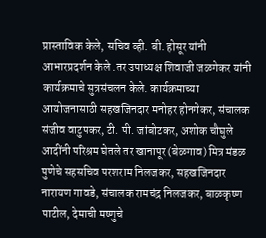प्रास्ताविक केले, सचिव व्ही. बी. होसूर यांनी आभारप्रदर्शन केले .तर उपाध्यक्ष शिवाजी जळगेकर यांनी कार्यक्रमाचे सुत्रसंचलन केले. कार्यक्रमाच्या आयोजनासाठी सहखजिनदार मनोहर होनगेकर, संचालक संजीव वाटुपकर, टी. पी. जांबोटकर, अशोक चौघुले आदींनी परिश्रम घेतले तर खानापूर (बेळगाव) मित्र मंडळ पुणेचे सहसचिव परशराम निलजकर, सहखजिनदार नारायण गावडे, संचालक रामचंद्र निलजकर, बाळकृष्ण पाटील, देमाची मष्णुचे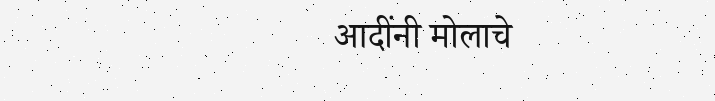आदींनी मोलाचे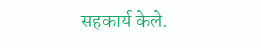सहकार्य केले.